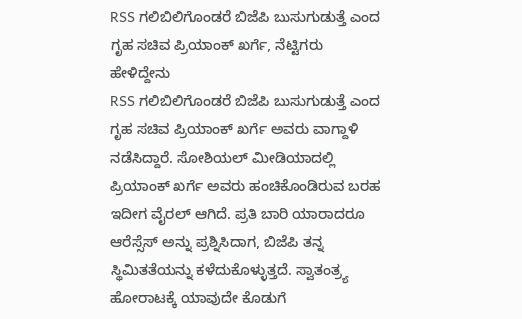RSS ಗಲಿಬಿಲಿಗೊಂಡರೆ ಬಿಜೆಪಿ ಬುಸುಗುಡುತ್ತೆ ಎಂದ ಗೃಹ ಸಚಿವ ಪ್ರಿಯಾಂಕ್ ಖರ್ಗೆ, ನೆಟ್ಟಿಗರು ಹೇಳಿದ್ದೇನು
RSS ಗಲಿಬಿಲಿಗೊಂಡರೆ ಬಿಜೆಪಿ ಬುಸುಗುಡುತ್ತೆ ಎಂದ ಗೃಹ ಸಚಿವ ಪ್ರಿಯಾಂಕ್ ಖರ್ಗೆ ಅವರು ವಾಗ್ದಾಳಿ ನಡೆಸಿದ್ದಾರೆ. ಸೋಶಿಯಲ್ ಮೀಡಿಯಾದಲ್ಲಿ ಪ್ರಿಯಾಂಕ್ ಖರ್ಗೆ ಅವರು ಹಂಚಿಕೊಂಡಿರುವ ಬರಹ ಇದೀಗ ವೈರಲ್ ಆಗಿದೆ. ಪ್ರತಿ ಬಾರಿ ಯಾರಾದರೂ ಆರೆಸ್ಸೆಸ್ ಅನ್ನು ಪ್ರಶ್ನಿಸಿದಾಗ, ಬಿಜೆಪಿ ತನ್ನ ಸ್ಥಿಮಿತತೆಯನ್ನು ಕಳೆದುಕೊಳ್ಳುತ್ತದೆ. ಸ್ವಾತಂತ್ರ್ಯ ಹೋರಾಟಕ್ಕೆ ಯಾವುದೇ ಕೊಡುಗೆ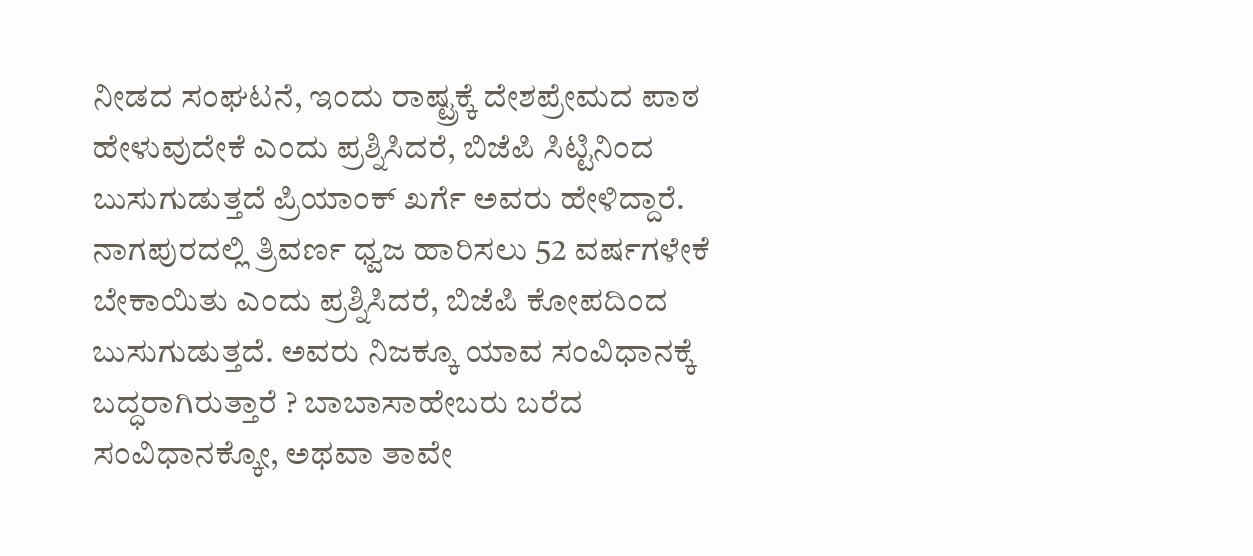ನೀಡದ ಸಂಘಟನೆ, ಇಂದು ರಾಷ್ಟ್ರಕ್ಕೆ ದೇಶಪ್ರೇಮದ ಪಾಠ ಹೇಳುವುದೇಕೆ ಎಂದು ಪ್ರಶ್ನಿಸಿದರೆ, ಬಿಜೆಪಿ ಸಿಟ್ಟಿನಿಂದ ಬುಸುಗುಡುತ್ತದೆ ಪ್ರಿಯಾಂಕ್ ಖರ್ಗೆ ಅವರು ಹೇಳಿದ್ದಾರೆ.
ನಾಗಪುರದಲ್ಲಿ ತ್ರಿವರ್ಣ ಧ್ವಜ ಹಾರಿಸಲು 52 ವರ್ಷಗಳೇಕೆ ಬೇಕಾಯಿತು ಎಂದು ಪ್ರಶ್ನಿಸಿದರೆ, ಬಿಜೆಪಿ ಕೋಪದಿಂದ ಬುಸುಗುಡುತ್ತದೆ. ಅವರು ನಿಜಕ್ಕೂ ಯಾವ ಸಂವಿಧಾನಕ್ಕೆ ಬದ್ಧರಾಗಿರುತ್ತಾರೆ ? ಬಾಬಾಸಾಹೇಬರು ಬರೆದ ಸಂವಿಧಾನಕ್ಕೋ, ಅಥವಾ ತಾವೇ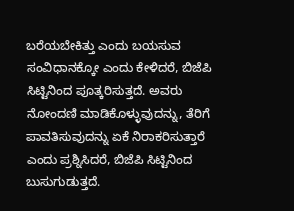ಬರೆಯಬೇಕಿತ್ತು ಎಂದು ಬಯಸುವ ಸಂವಿಧಾನಕ್ಕೋ ಎಂದು ಕೇಳಿದರೆ, ಬಿಜೆಪಿ ಸಿಟ್ಟಿನಿಂದ ಪೂತ್ಕರಿಸುತ್ತದೆ. ಅವರು ನೋಂದಣಿ ಮಾಡಿಕೊಳ್ಳುವುದನ್ನು, ತೆರಿಗೆ ಪಾವತಿಸುವುದನ್ನು ಏಕೆ ನಿರಾಕರಿಸುತ್ತಾರೆ ಎಂದು ಪ್ರಶ್ನಿಸಿದರೆ, ಬಿಜೆಪಿ ಸಿಟ್ಟಿನಿಂದ ಬುಸುಗುಡುತ್ತದೆ.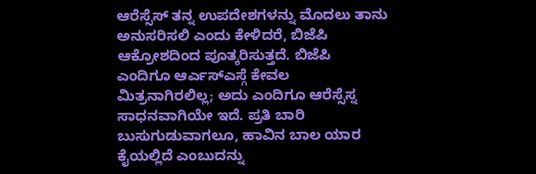ಆರೆಸ್ಸೆಸ್ ತನ್ನ ಉಪದೇಶಗಳನ್ನು ಮೊದಲು ತಾನು ಅನುಸರಿಸಲಿ ಎಂದು ಕೇಳಿದರೆ, ಬಿಜೆಪಿ ಆಕ್ರೋಶದಿಂದ ಪೂತ್ಕರಿಸುತ್ತದೆ. ಬಿಜೆಪಿ ಎಂದಿಗೂ ಆರ್ಎಸ್ಎಸ್ಗೆ ಕೇವಲ ಮಿತ್ರನಾಗಿರಲಿಲ್ಲ; ಅದು ಎಂದಿಗೂ ಆರೆಸ್ಸೆಸ್ನ ಸಾಧನವಾಗಿಯೇ ಇದೆ. ಪ್ರತಿ ಬಾರಿ ಬುಸುಗುಡುವಾಗಲೂ, ಹಾವಿನ ಬಾಲ ಯಾರ ಕೈಯಲ್ಲಿದೆ ಎಂಬುದನ್ನು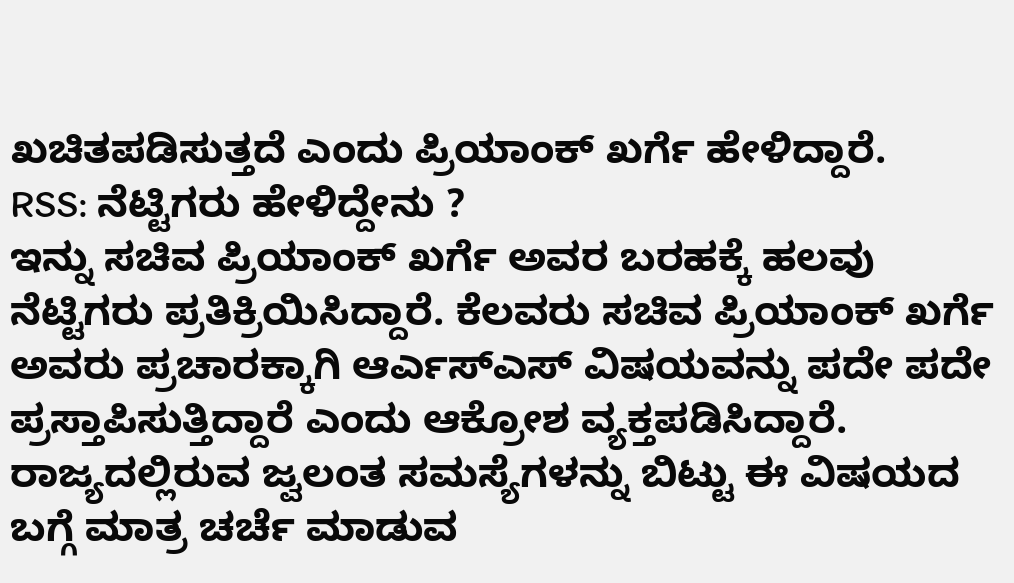ಖಚಿತಪಡಿಸುತ್ತದೆ ಎಂದು ಪ್ರಿಯಾಂಕ್ ಖರ್ಗೆ ಹೇಳಿದ್ದಾರೆ.
RSS: ನೆಟ್ಟಿಗರು ಹೇಳಿದ್ದೇನು ?
ಇನ್ನು ಸಚಿವ ಪ್ರಿಯಾಂಕ್ ಖರ್ಗೆ ಅವರ ಬರಹಕ್ಕೆ ಹಲವು ನೆಟ್ಟಿಗರು ಪ್ರತಿಕ್ರಿಯಿಸಿದ್ದಾರೆ. ಕೆಲವರು ಸಚಿವ ಪ್ರಿಯಾಂಕ್ ಖರ್ಗೆ ಅವರು ಪ್ರಚಾರಕ್ಕಾಗಿ ಆರ್ಎಸ್ಎಸ್ ವಿಷಯವನ್ನು ಪದೇ ಪದೇ ಪ್ರಸ್ತಾಪಿಸುತ್ತಿದ್ದಾರೆ ಎಂದು ಆಕ್ರೋಶ ವ್ಯಕ್ತಪಡಿಸಿದ್ದಾರೆ. ರಾಜ್ಯದಲ್ಲಿರುವ ಜ್ವಲಂತ ಸಮಸ್ಯೆಗಳನ್ನು ಬಿಟ್ಟು ಈ ವಿಷಯದ ಬಗ್ಗೆ ಮಾತ್ರ ಚರ್ಚೆ ಮಾಡುವ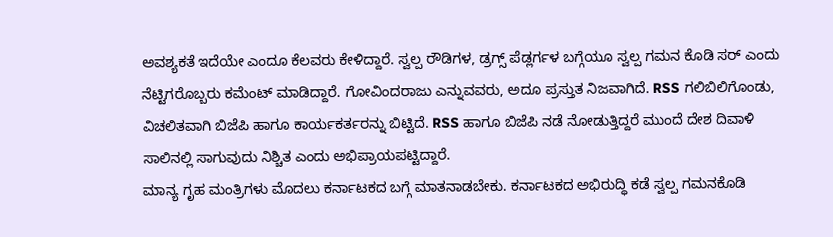ಅವಶ್ಯಕತೆ ಇದೆಯೇ ಎಂದೂ ಕೆಲವರು ಕೇಳಿದ್ದಾರೆ. ಸ್ವಲ್ಪ ರೌಡಿಗಳ, ಡ್ರಗ್ಸ್ ಪೆಡ್ಲರ್ಗಳ ಬಗ್ಗೆಯೂ ಸ್ವಲ್ಪ ಗಮನ ಕೊಡಿ ಸರ್ ಎಂದು ನೆಟ್ಟಿಗರೊಬ್ಬರು ಕಮೆಂಟ್ ಮಾಡಿದ್ದಾರೆ. ಗೋವಿಂದರಾಜು ಎನ್ನುವವರು, ಅದೂ ಪ್ರಸ್ತುತ ನಿಜವಾಗಿದೆ. RSS ಗಲಿಬಿಲಿಗೊಂಡು, ವಿಚಲಿತವಾಗಿ ಬಿಜೆಪಿ ಹಾಗೂ ಕಾರ್ಯಕರ್ತರನ್ನು ಬಿಟ್ಟಿದೆ. RSS ಹಾಗೂ ಬಿಜೆಪಿ ನಡೆ ನೋಡುತ್ತಿದ್ದರೆ ಮುಂದೆ ದೇಶ ದಿವಾಳಿ ಸಾಲಿನಲ್ಲಿ ಸಾಗುವುದು ನಿಶ್ಚಿತ ಎಂದು ಅಭಿಪ್ರಾಯಪಟ್ಟಿದ್ದಾರೆ.
ಮಾನ್ಯ ಗೃಹ ಮಂತ್ರಿಗಳು ಮೊದಲು ಕರ್ನಾಟಕದ ಬಗ್ಗೆ ಮಾತನಾಡಬೇಕು. ಕರ್ನಾಟಕದ ಅಭಿರುದ್ಧಿ ಕಡೆ ಸ್ವಲ್ಪ ಗಮನಕೊಡಿ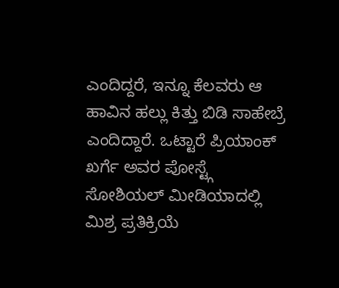ಎಂದಿದ್ದರೆ, ಇನ್ನೂ ಕೆಲವರು ಆ ಹಾವಿನ ಹಲ್ಲು ಕಿತ್ತು ಬಿಡಿ ಸಾಹೇಬ್ರೆ ಎಂದಿದ್ದಾರೆ. ಒಟ್ಟಾರೆ ಪ್ರಿಯಾಂಕ್ ಖರ್ಗೆ ಅವರ ಪೋಸ್ಟ್ಗೆ ಸೋಶಿಯಲ್ ಮೀಡಿಯಾದಲ್ಲಿ ಮಿಶ್ರ ಪ್ರತಿಕ್ರಿಯೆ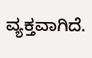ವ್ಯಕ್ತವಾಗಿದೆ.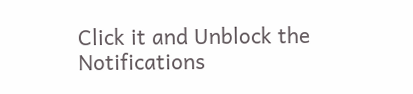Click it and Unblock the Notifications